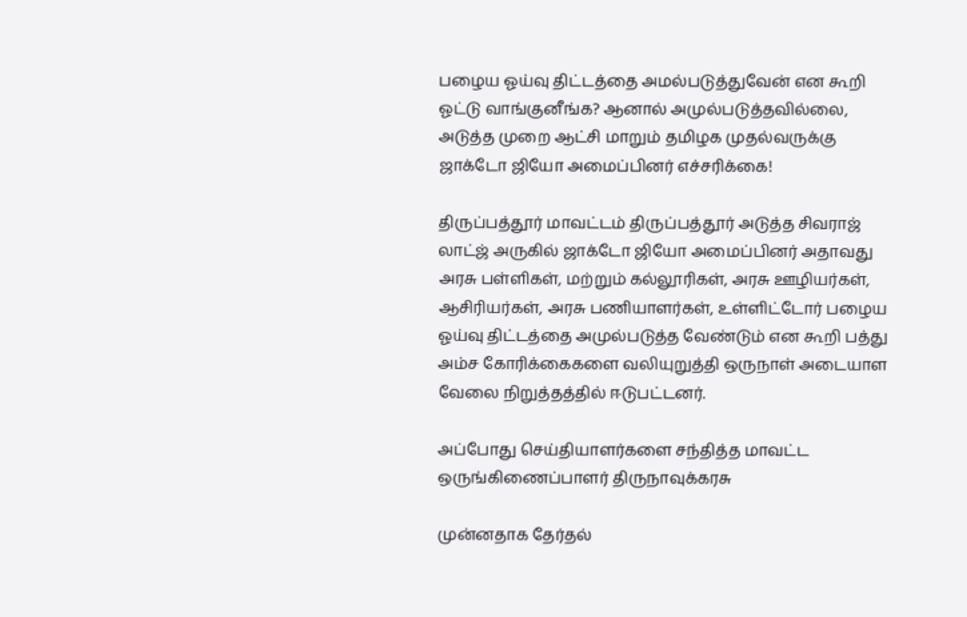பழைய ஓய்வு திட்டத்தை அமல்படுத்துவேன் என கூறி ஓட்டு வாங்குனீங்க? ஆனால் அமுல்படுத்தவில்லை, அடுத்த முறை ஆட்சி மாறும் தமிழக முதல்வருக்கு ஜாக்டோ ஜியோ அமைப்பினர் எச்சரிக்கை!

திருப்பத்தூர் மாவட்டம் திருப்பத்தூர் அடுத்த சிவராஜ் லாட்ஜ் அருகில் ஜாக்டோ ஜியோ அமைப்பினர் அதாவது அரசு பள்ளிகள், மற்றும் கல்லூரிகள், அரசு ஊழியர்கள், ஆசிரியர்கள், அரசு பணியாளர்கள், உள்ளிட்டோர் பழைய ஓய்வு திட்டத்தை அமுல்படுத்த வேண்டும் என கூறி பத்து அம்ச கோரிக்கைகளை வலியுறுத்தி ஒருநாள் அடையாள வேலை நிறுத்தத்தில் ஈடுபட்டனர்.

அப்போது செய்தியாளர்களை சந்தித்த மாவட்ட ஒருங்கிணைப்பாளர் திருநாவுக்கரசு

முன்னதாக தேர்தல்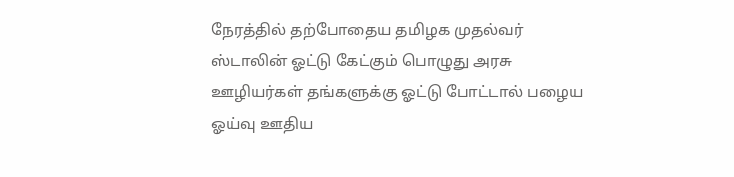நேரத்தில் தற்போதைய தமிழக முதல்வர் ஸ்டாலின் ஓட்டு கேட்கும் பொழுது அரசு ஊழியர்கள் தங்களுக்கு ஓட்டு போட்டால் பழைய ஓய்வு ஊதிய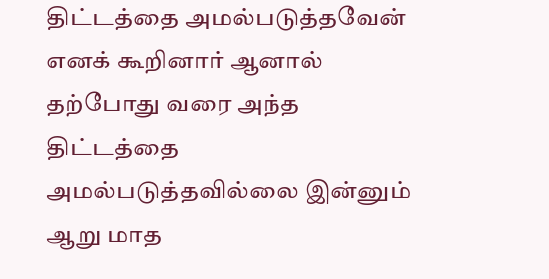திட்டத்தை அமல்படுத்தவேன் எனக் கூறினார் ஆனால் தற்போது வரை அந்த திட்டத்தை அமல்படுத்தவில்லை இன்னும் ஆறு மாத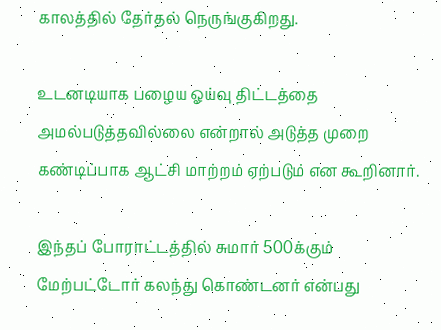காலத்தில் தேர்தல் நெருங்குகிறது.

உடனடியாக பழைய ஓய்வு திட்டத்தை அமல்படுத்தவில்லை என்றால் அடுத்த முறை கண்டிப்பாக ஆட்சி மாற்றம் ஏற்படும் என கூறினார்.

இந்தப் போராட்டத்தில் சுமார் 500க்கும் மேற்பட்டோர் கலந்து கொண்டனர் என்பது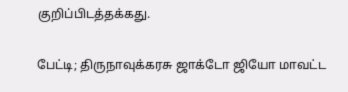குறிப்பிடத்தக்கது.

பேட்டி; திருநாவுக்கரசு ஜாக்டோ ஜியோ மாவட்ட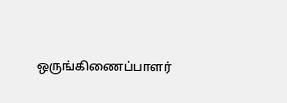ஒருங்கிணைப்பாளர்